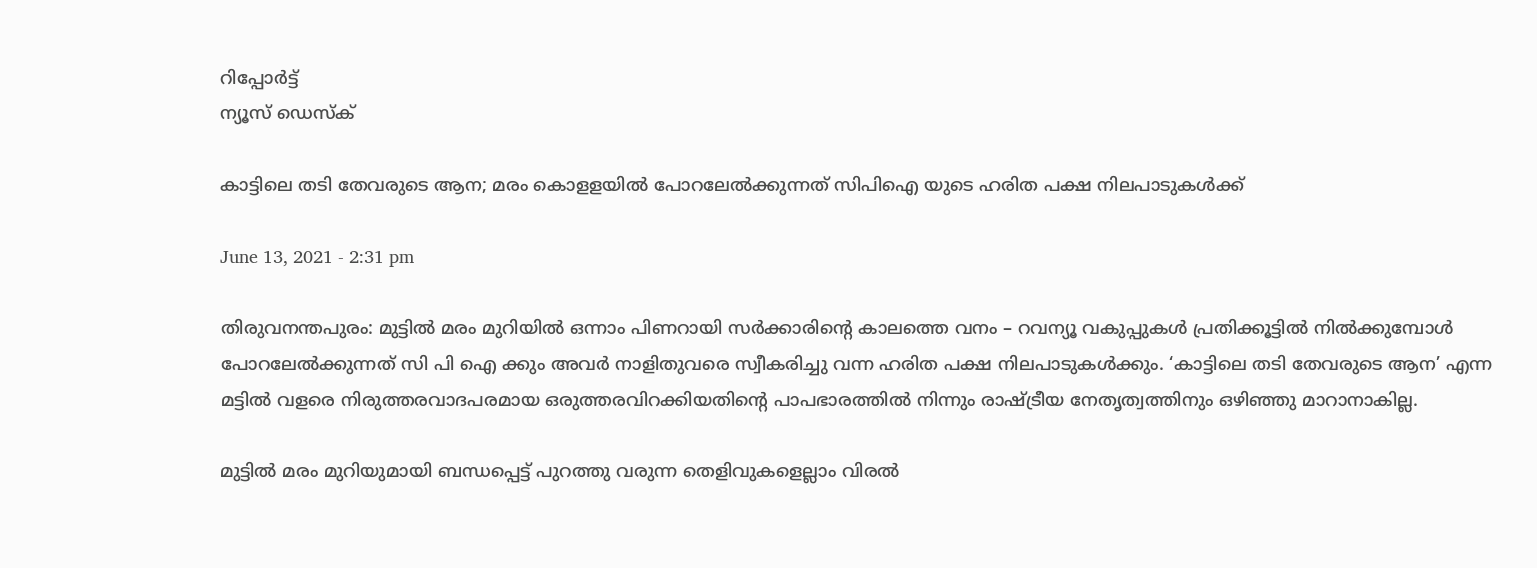റിപ്പോര്‍ട്ട്
ന്യൂസ് ഡെസ്ക്

കാട്ടിലെ തടി തേവരുടെ ആന; മരം കൊളളയിൽ പോറലേൽക്കുന്നത് സിപിഐ യുടെ ഹരിത പക്ഷ നിലപാടുകൾക്ക്

June 13, 2021 - 2:31 pm

തിരുവനന്തപുരം: മുട്ടിൽ മരം മുറിയിൽ ഒന്നാം പിണറായി സർക്കാരിന്റെ കാലത്തെ വനം – റവന്യൂ വകുപ്പുകൾ പ്രതിക്കൂട്ടിൽ നിൽക്കുമ്പോൾ പോറലേൽക്കുന്നത് സി പി ഐ ക്കും അവർ നാളിതുവരെ സ്വീകരിച്ചു വന്ന ഹരിത പക്ഷ നിലപാടുകൾക്കും. ‘കാട്ടിലെ തടി തേവരുടെ ആന’ എന്ന മട്ടിൽ വളരെ നിരുത്തരവാദപരമായ ഒരുത്തരവിറക്കിയതിന്റെ പാപഭാരത്തിൽ നിന്നും രാഷ്ട്രീയ നേതൃത്വത്തിനും ഒഴിഞ്ഞു മാറാനാകില്ല.

മുട്ടിൽ മരം മുറിയുമായി ബന്ധപ്പെട്ട് പുറത്തു വരുന്ന തെളിവുകളെല്ലാം വിരൽ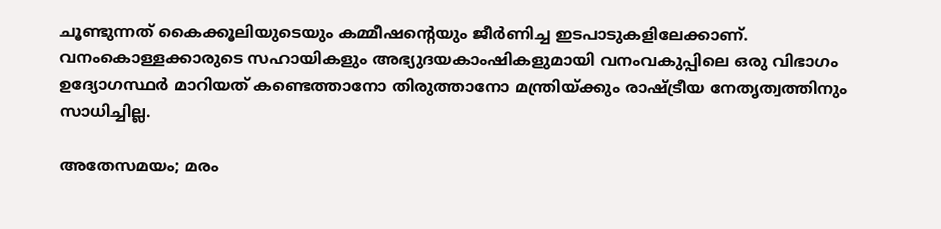ചൂണ്ടുന്നത് കൈക്കൂലിയുടെയും കമ്മീഷന്റെയും ജീർണിച്ച ഇടപാടുകളിലേക്കാണ്. വനംകൊള്ളക്കാരുടെ സഹായികളും അഭ്യുദയകാംഷികളുമായി വനംവകുപ്പിലെ ഒരു വിഭാഗം ഉദ്യോഗസ്ഥർ മാറിയത് കണ്ടെത്താനോ തിരുത്താനോ മന്ത്രിയ്ക്കും രാഷ്ട്രീയ നേതൃത്വത്തിനും സാധിച്ചില്ല.

അതേസമയം; മരം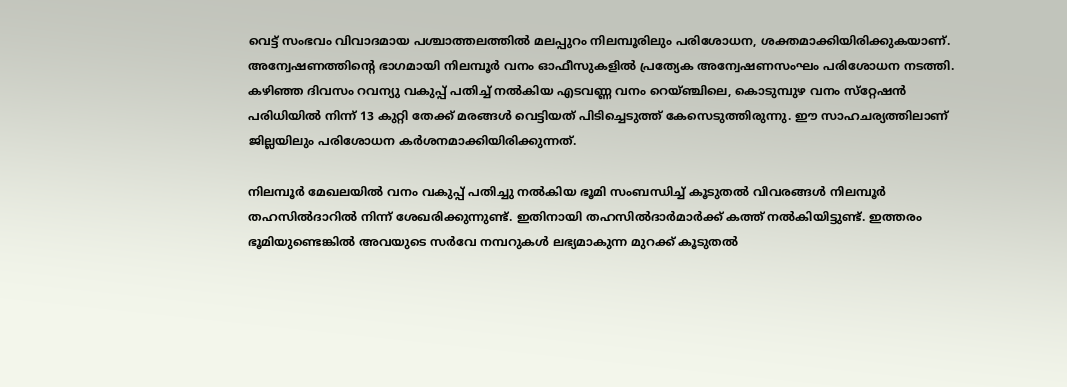വെട്ട് സംഭവം വിവാദമായ പശ്ചാത്തലത്തില്‍ മലപ്പുറം നിലമ്പൂരിലും പരിശോധന, ശക്തമാക്കിയിരിക്കുകയാണ്. അന്വേഷണത്തിന്റെ ഭാഗമായി നിലമ്പൂര്‍ വനം ഓഫീസുകളില്‍ പ്രത്യേക അന്വേഷണസംഘം പരിശോധന നടത്തി. കഴിഞ്ഞ ദിവസം റവന്യു വകുപ്പ് പതിച്ച് നല്‍കിയ എടവണ്ണ വനം റെയ്ഞ്ചിലെ, കൊടുമ്പുഴ വനം സ്‌റ്റേഷന്‍ പരിധിയില്‍ നിന്ന് 13 കുറ്റി തേക്ക് മരങ്ങള്‍ വെട്ടിയത് പിടിച്ചെടുത്ത് കേസെടുത്തിരുന്നു. ഈ സാഹചര്യത്തിലാണ് ജില്ലയിലും പരിശോധന കര്‍ശനമാക്കിയിരിക്കുന്നത്.

നിലമ്പൂര്‍ മേഖലയില്‍ വനം വകുപ്പ് പതിച്ചു നല്‍കിയ ഭൂമി സംബന്ധിച്ച് കൂടുതല്‍ വിവരങ്ങള്‍ നിലമ്പൂര്‍ തഹസില്‍ദാറില്‍ നിന്ന് ശേഖരിക്കുന്നുണ്ട്. ഇതിനായി തഹസില്‍ദാര്‍മാര്‍ക്ക് കത്ത് നല്‍കിയിട്ടുണ്ട്. ഇത്തരം ഭൂമിയുണ്ടെങ്കില്‍ അവയുടെ സര്‍വേ നമ്പറുകള്‍ ലഭ്യമാകുന്ന മുറക്ക് കൂടുതല്‍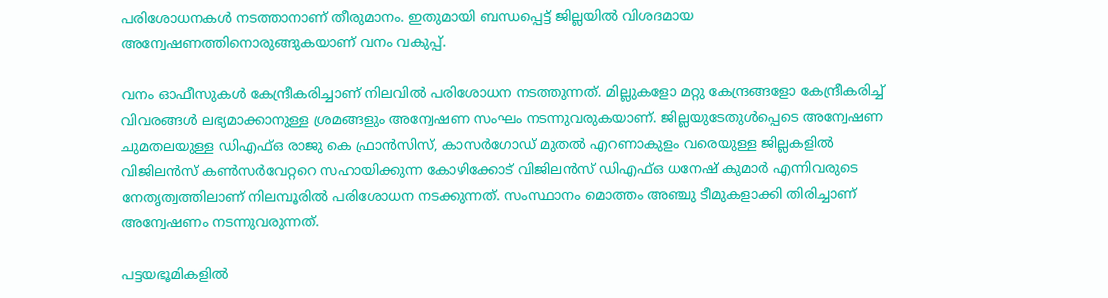പരിശോധനകള്‍ നടത്താനാണ് തീരുമാനം. ഇതുമായി ബന്ധപ്പെട്ട് ജില്ലയില്‍ വിശദമായ അന്വേഷണത്തിനൊരുങ്ങുകയാണ് വനം വകുപ്പ്.

വനം ഓഫീസുകള്‍ കേന്ദ്രീകരിച്ചാണ് നിലവില്‍ പരിശോധന നടത്തുന്നത്. മില്ലുകളോ മറ്റു കേന്ദ്രങ്ങളോ കേന്ദ്രീകരിച്ച് വിവരങ്ങള്‍ ലഭ്യമാക്കാനുള്ള ശ്രമങ്ങളും അന്വേഷണ സംഘം നടന്നുവരുകയാണ്. ജില്ലയുടേതുള്‍പ്പെടെ അന്വേഷണ ചുമതലയുള്ള ഡിഎഫ്ഒ രാജു കെ ഫ്രാന്‍സിസ്, കാസര്‍ഗോഡ് മുതല്‍ എറണാകുളം വരെയുള്ള ജില്ലകളില്‍ വിജിലന്‍സ് കണ്‍സര്‍വേറ്ററെ സഹായിക്കുന്ന കോഴിക്കോട് വിജിലന്‍സ് ഡിഎഫ്ഒ ധനേഷ് കുമാര്‍ എന്നിവരുടെ നേതൃത്വത്തിലാണ് നിലമ്പൂരില്‍ പരിശോധന നടക്കുന്നത്. സംസ്ഥാനം മൊത്തം അഞ്ചു ടീമുകളാക്കി തിരിച്ചാണ് അന്വേഷണം നടന്നുവരുന്നത്.

പട്ടയഭൂമികളില്‍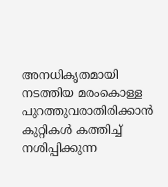അനധികൃതമായി നടത്തിയ മരംകൊള്ള പുറത്തുവരാതിരിക്കാന്‍ കുറ്റികള്‍ കത്തിച്ച് നശിപ്പിക്കുന്ന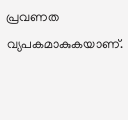പ്രവണത വ്യപകമാകുകയാണ്.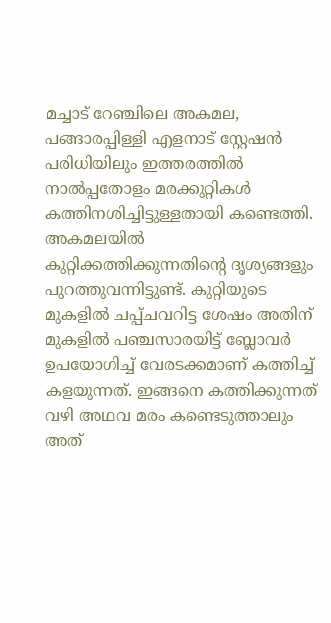മച്ചാട് റേഞ്ചിലെ അകമല, പങ്ങാരപ്പിള്ളി എളനാട് സ്റ്റേഷന്‍ പരിധിയിലും ഇത്തരത്തില്‍ നാല്‍പ്പതോളം മരക്കുറ്റികള്‍ കത്തിനശിച്ചിട്ടുള്ളതായി കണ്ടെത്തി. അകമലയില്‍ കുറ്റിക്കത്തിക്കുന്നതിന്റെ ദൃശ്യങ്ങളും പുറത്തുവന്നിട്ടുണ്ട്. കുറ്റിയുടെ മുകളില്‍ ചപ്പ്ചവറിട്ട ശേഷം അതിന് മുകളില്‍ പഞ്ചസാരയിട്ട് ബ്ലോവര്‍ ഉപയോഗിച്ച് വേരടക്കമാണ് കത്തിച്ച് കളയുന്നത്. ഇങ്ങനെ കത്തിക്കുന്നത് വഴി അഥവ മരം കണ്ടെടുത്താലും അത്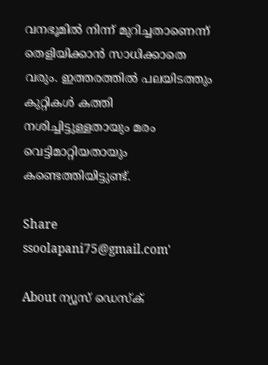വനഭൂമില്‍ നിന്ന് മുറിച്ചതാണെന്ന് തെളിയിക്കാന്‍ സാധിക്കാതെ വരും. ഇത്തരത്തില്‍ പലയിടത്തും കുറ്റികള്‍ കത്തി നശിച്ചിട്ടുള്ളതായും മരം വെട്ടിമാറ്റിയതായും കണ്ടെത്തിയിട്ടുണ്ട്.

Share
ssoolapani75@gmail.com'

About ന്യൂസ് ഡെസ്ക്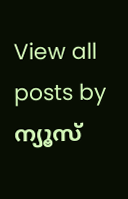View all posts by ന്യൂസ്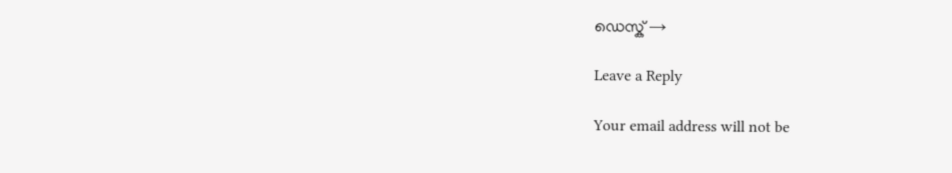ഡെസ്ക് →

Leave a Reply

Your email address will not be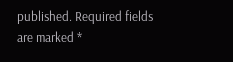published. Required fields are marked *